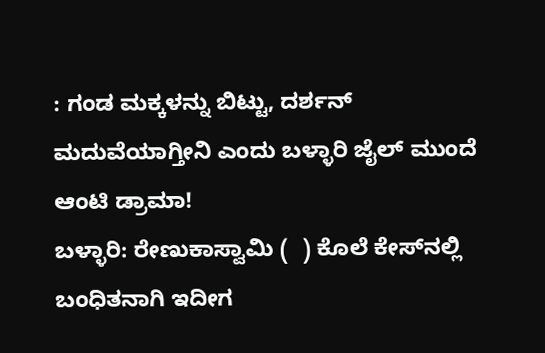: ಗಂಡ ಮಕ್ಕಳನ್ನು ಬಿಟ್ಟು, ದರ್ಶನ್‌ ಮದುವೆಯಾಗ್ತೀನಿ ಎಂದು ಬಳ್ಳಾರಿ ಜೈಲ್‌ ಮುಂದೆ ಆಂಟಿ ಡ್ರಾಮಾ!
ಬಳ್ಳಾರಿ: ರೇಣುಕಾಸ್ವಾಮಿ (  ) ಕೊಲೆ ಕೇಸ್‌ನಲ್ಲಿ ಬಂಧಿತನಾಗಿ ಇದೀಗ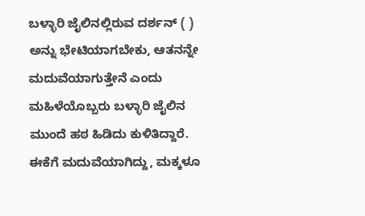ಬಳ್ಳಾರಿ ಜೈಲಿನಲ್ಲಿರುವ ದರ್ಶನ್‌ ( ) ಅನ್ನು ಭೇಟಿಯಾಗಬೇಕು, ಆತನನ್ನೇ ಮದುವೆಯಾಗುತ್ತೇನೆ ಎಂದು ಮಹಿಳೆಯೊಬ್ಬರು ಬಳ್ಳಾರಿ ಜೈಲಿನ ಮುಂದೆ ಹಠ ಹಿಡಿದು ಕುಳಿತಿದ್ದಾರೆ. ಈಕೆಗೆ ಮದುವೆಯಾಗಿದ್ದು, ಮಕ್ಕಳೂ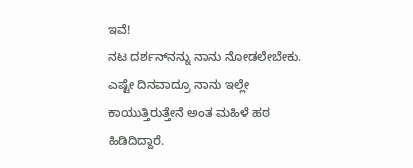ಇವೆ!
ನಟ ದರ್ಶನ್‌ನನ್ನು ನಾನು ನೋಡಲೇಬೇಕು. ಎಷ್ಟೇ ದಿನವಾದ್ರೂ ನಾನು ಇಲ್ಲೇ ಕಾಯುತ್ತಿರುತ್ತೇನೆ ಅಂತ ಮಹಿಳೆ ಹಠ ಹಿಡಿದಿದ್ದಾರೆ.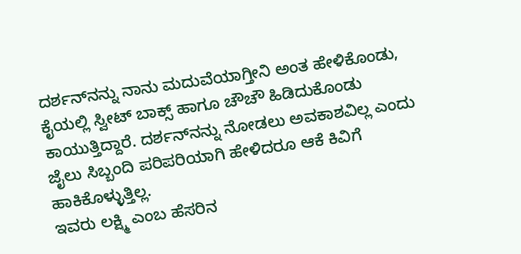ದರ್ಶನ್‌ನನ್ನು ನಾನು ಮದುವೆಯಾಗ್ತೀನಿ ಅಂತ ಹೇಳಿಕೊಂಡು, ಕೈಯಲ್ಲಿ ಸ್ವೀಟ್‌ ಬಾಕ್ಸ್‌ ಹಾಗೂ ಚೌಚೌ ಹಿಡಿದುಕೊಂಡು ಕಾಯುತ್ತಿದ್ದಾರೆ. ದರ್ಶನ್‌ನನ್ನು ನೋಡಲು ಅವಕಾಶವಿಲ್ಲ ಎಂದು ಜೈಲು ಸಿಬ್ಬಂದಿ ಪರಿಪರಿಯಾಗಿ ಹೇಳಿದರೂ ಆಕೆ ಕಿವಿಗೆ ಹಾಕಿಕೊಳ್ಳುತ್ತಿಲ್ಲ.
ಇವರು ಲಕ್ಷ್ಮಿ ಎಂಬ ಹೆಸರಿನ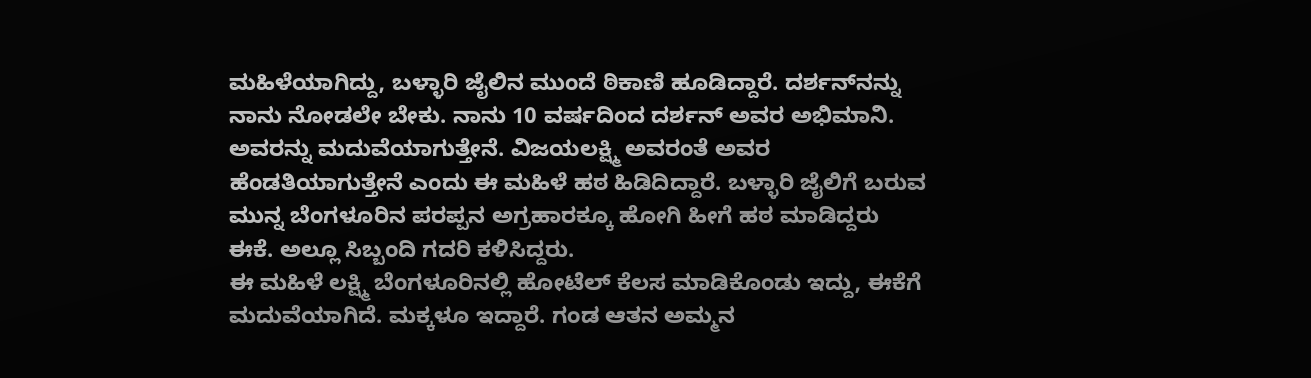ಮಹಿಳೆಯಾಗಿದ್ದು, ಬಳ್ಳಾರಿ ಜೈಲಿನ ಮುಂದೆ ಠಿಕಾಣಿ ಹೂಡಿದ್ದಾರೆ. ದರ್ಶನ್‌ನನ್ನು ನಾನು ನೋಡಲೇ ಬೇಕು. ನಾನು 10 ವರ್ಷದಿಂದ ದರ್ಶನ್‌ ಅವರ ಅಭಿಮಾನಿ. ಅವರನ್ನು ಮದುವೆಯಾಗುತ್ತೇನೆ. ವಿಜಯಲಕ್ಷ್ಮಿ ಅವರಂತೆ ಅವರ ಹೆಂಡತಿಯಾಗುತ್ತೇನೆ ಎಂದು ಈ ಮಹಿಳೆ ಹಠ ಹಿಡಿದಿದ್ದಾರೆ. ಬಳ್ಳಾರಿ ಜೈಲಿಗೆ ಬರುವ ಮುನ್ನ ಬೆಂಗಳೂರಿನ ಪರಪ್ಪನ ಅಗ್ರಹಾರಕ್ಕೂ ಹೋಗಿ ಹೀಗೆ ಹಠ ಮಾಡಿದ್ದರು ಈಕೆ. ಅಲ್ಲೂ ಸಿಬ್ಬಂದಿ ಗದರಿ ಕಳಿಸಿದ್ದರು.
ಈ ಮಹಿಳೆ ಲಕ್ಷ್ಮಿ ಬೆಂಗಳೂರಿನಲ್ಲಿ ಹೋಟೆಲ್‌ ಕೆಲಸ ಮಾಡಿಕೊಂಡು ಇದ್ದು, ಈಕೆಗೆ ಮದುವೆಯಾಗಿದೆ. ಮಕ್ಕಳೂ ಇದ್ದಾರೆ. ಗಂಡ ಆತನ ಅಮ್ಮನ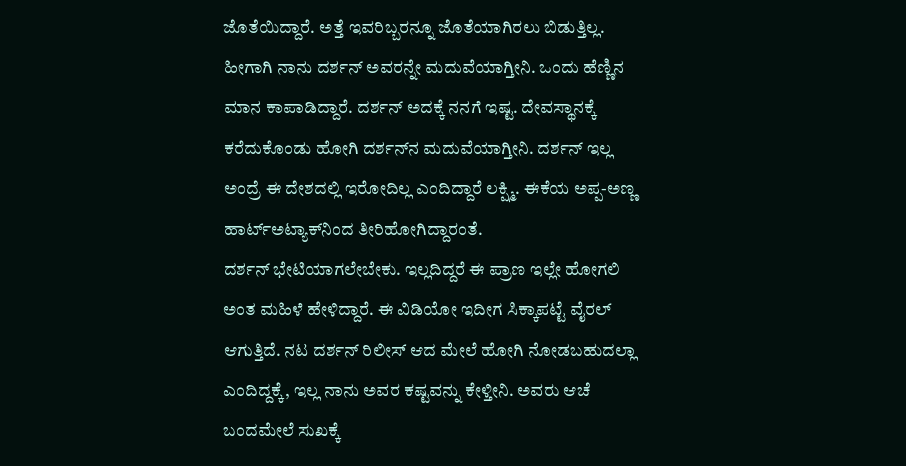ಜೊತೆಯಿದ್ದಾರೆ. ಅತ್ತೆ ಇವರಿಬ್ಬರನ್ನೂ ಜೊತೆಯಾಗಿರಲು ಬಿಡುತ್ತಿಲ್ಲ. ಹೀಗಾಗಿ ನಾನು ದರ್ಶನ್‌ ಅವರನ್ನೇ ಮದುವೆಯಾಗ್ತೀನಿ. ಒಂದು ಹೆಣ್ಣಿನ ಮಾನ ಕಾಪಾಡಿದ್ದಾರೆ. ದರ್ಶನ್‌ ಅದಕ್ಕೆ ನನಗೆ ಇಷ್ಟ. ದೇವಸ್ಥಾನಕ್ಕೆ ಕರೆದುಕೊಂಡು ಹೋಗಿ ದರ್ಶನ್‌ನ ಮದುವೆಯಾಗ್ತೀನಿ. ದರ್ಶನ್‌ ಇಲ್ಲ ಅಂದ್ರೆ ಈ ದೇಶದಲ್ಲಿ ಇರೋದಿಲ್ಲ ಎಂದಿದ್ದಾರೆ ಲಕ್ಷ್ಮಿ. ಈಕೆಯ ಅಪ್ಪ-ಅಣ್ಣ ಹಾರ್ಟ್‌ಅಟ್ಯಾಕ್‌ನಿಂದ ತೀರಿಹೋಗಿದ್ದಾರಂತೆ.
ದರ್ಶನ್‌ ಭೇಟಿಯಾಗಲೇಬೇಕು. ಇಲ್ಲದಿದ್ದರೆ ಈ ಪ್ರಾಣ ಇಲ್ಲೇ ಹೋಗಲಿ ಅಂತ ಮಹಿಳೆ ಹೇಳಿದ್ದಾರೆ. ಈ ವಿಡಿಯೋ ಇದೀಗ ಸಿಕ್ಕಾಪಟ್ಟೆ ವೈರಲ್ ಆಗುತ್ತಿದೆ. ನಟ ದರ್ಶನ್‌ ರಿಲೀಸ್‌ ಆದ ಮೇಲೆ ಹೋಗಿ ನೋಡಬಹುದಲ್ಲಾ ಎಂದಿದ್ದಕ್ಕೆ, ಇಲ್ಲ ನಾನು ಅವರ ಕಷ್ಟವನ್ನು ಕೇಳ್ತೀನಿ. ಅವರು ಆಚೆ ಬಂದಮೇಲೆ ಸುಖಕ್ಕೆ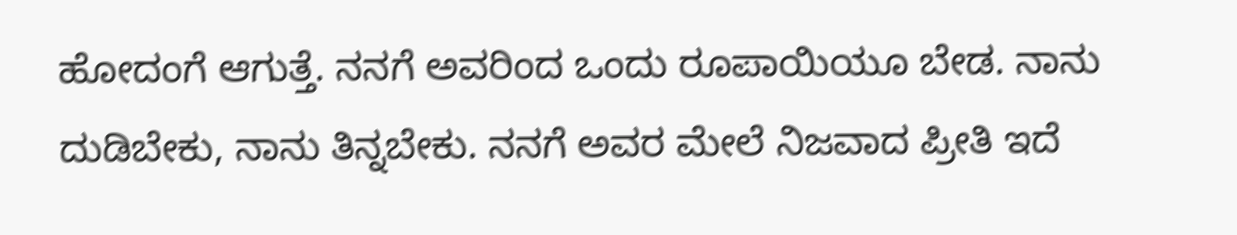ಹೋದಂಗೆ ಆಗುತ್ತೆ. ನನಗೆ ಅವರಿಂದ ಒಂದು ರೂಪಾಯಿಯೂ ಬೇಡ. ನಾನು ದುಡಿಬೇಕು, ನಾನು ತಿನ್ನಬೇಕು. ನನಗೆ ಅವರ ಮೇಲೆ ನಿಜವಾದ ಪ್ರೀತಿ ಇದೆ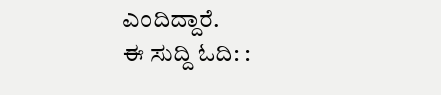ಎಂದಿದ್ದಾರೆ.
ಈ ಸುದ್ದಿ ಓದಿ: :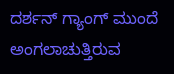ದರ್ಶನ್‌ ಗ್ಯಾಂಗ್‌ ಮುಂದೆ ಅಂಗಲಾಚುತ್ತಿರುವ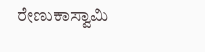ರೇಣುಕಾಸ್ವಾಮಿ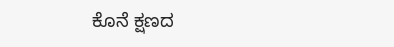ಕೊನೆ ಕ್ಷಣದ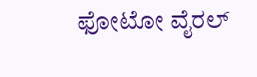ಫೋಟೋ ವೈರಲ್‌